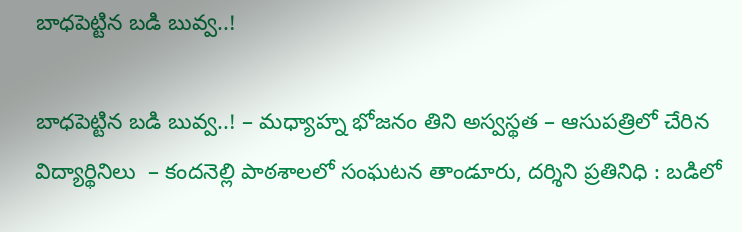బాధపెట్టిన బడి బువ్వ..!

బాధపెట్టిన బడి బువ్వ..! – మధ్యాహ్న భోజనం తిని అస్వస్థత – ఆసుపత్రిలో చేరిన విద్యార్థినిలు  – కందనెల్లి పాఠశాలలో సంఘటన తాండూరు, దర్శిని ప్రతినిధి : బడిలో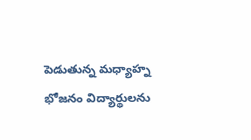పెడుతున్న మధ్యాహ్న భోజనం విద్యార్థులను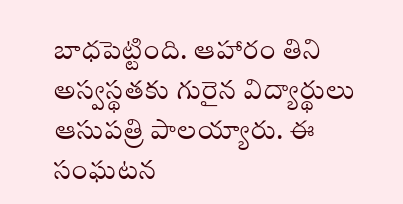బాధపెట్టింది. ఆహారం తిని అస్వస్థతకు గురైన విద్యార్థులు ఆసుపత్రి పాలయ్యారు. ఈ సంఘటన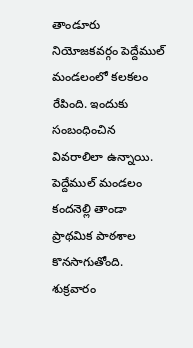తాండూరు నియోజకవర్గం పెద్దేముల్ మండలంలో కలకలం రేపింది. ఇందుకు సంబంధించిన వివరాలిలా ఉన్నాయి. పెద్దేముల్ మండలం కందనెల్లి తాండా ప్రాథమిక పాఠశాల కొనసాగుతోంది. శుక్రవారం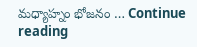మధ్యాహ్నం భోజనం … Continue reading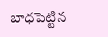బాధపెట్టిన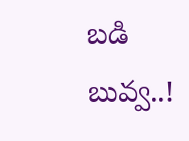బడి బువ్వ..!